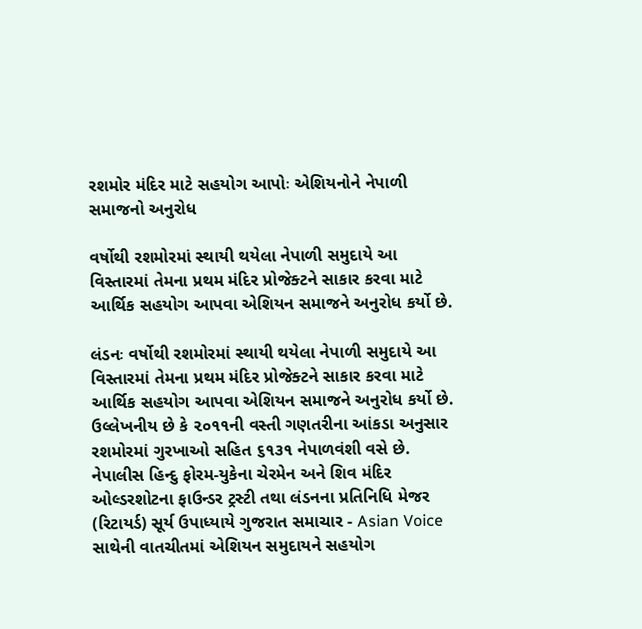રશમોર મંદિર માટે સહયોગ આપોઃ એશિયનોને નેપાળી સમાજનો અનુરોધ

વર્ષોથી રશમોરમાં સ્થાયી થયેલા નેપાળી સમુદાયે આ વિસ્તારમાં તેમના પ્રથમ મંદિર પ્રોજેક્ટને સાકાર કરવા માટે આર્થિક સહયોગ આપવા એશિયન સમાજને અનુરોધ કર્યો છે.

લંડનઃ વર્ષોથી રશમોરમાં સ્થાયી થયેલા નેપાળી સમુદાયે આ વિસ્તારમાં તેમના પ્રથમ મંદિર પ્રોજેક્ટને સાકાર કરવા માટે આર્થિક સહયોગ આપવા એશિયન સમાજને અનુરોધ કર્યો છે.
ઉલ્લેખનીય છે કે ૨૦૧૧ની વસ્તી ગણતરીના આંકડા અનુસાર રશમોરમાં ગુરખાઓ સહિત ૬૧૩૧ નેપાળવંશી વસે છે.
નેપાલીસ હિન્દુ ફોરમ-યુકેના ચેરમેન અને શિવ મંદિર ઓલ્ડરશોટના ફાઉન્ડર ટ્રસ્ટી તથા લંડનના પ્રતિનિધિ મેજર (રિટાયર્ડ) સૂર્ય ઉપાધ્યાયે ગુજરાત સમાચાર - Asian Voice સાથેની વાતચીતમાં એશિયન સમુદાયને સહયોગ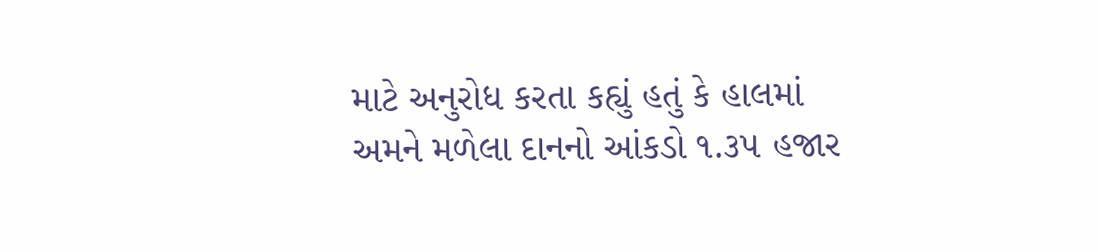માટે અનુરોધ કરતા કહ્યું હતું કે હાલમાં અમને મળેલા દાનનો આંકડો ૧.૩૫ હજાર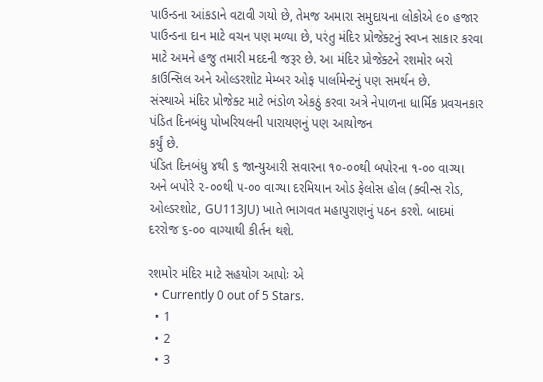પાઉન્ડના આંકડાને વટાવી ગયો છે, તેમજ અમારા સમુદાયના લોકોએ ૯૦ હજાર પાઉન્ડના દાન માટે વચન પણ મળ્યા છે, પરંતુ મંદિર પ્રોજેક્ટનું સ્વપ્ન સાકાર કરવા માટે અમને હજુ તમારી મદદની જરૂર છે. આ મંદિર પ્રોજેક્ટને રશમોર બરો કાઉન્સિલ અને ઓલ્ડરશોટ મેમ્બર ઓફ પાર્લામેન્ટનું પણ સમર્થન છે.
સંસ્થાએ મંદિર પ્રોજેક્ટ માટે ભંડોળ એકઠું કરવા અત્રે નેપાળના ધાર્મિક પ્રવચનકાર પંડિત દિનબંધુ પોખરિયલની પારાયણનું પણ આયોજન
કર્યું છે.
પંડિત દિનબંધુ ૪થી ૬ જાન્યુઆરી સવારના ૧૦-૦૦થી બપોરના ૧-૦૦ વાગ્યા અને બપોરે ૨-૦૦થી ૫-૦૦ વાગ્યા દરમિયાન ઓડ ફેલોસ હોલ (ક્વીન્સ રોડ, ઓલ્ડરશોટ, GU113JU) ખાતે ભાગવત મહાપુરાણનું પઠન કરશે. બાદમાં દરરોજ ૬-૦૦ વાગ્યાથી કીર્તન થશે.

રશમોર મંદિર માટે સહયોગ આપોઃ એ
  • Currently 0 out of 5 Stars.
  • 1
  • 2
  • 3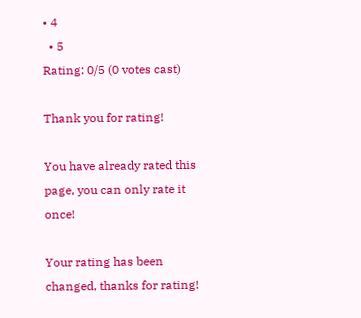• 4
  • 5
Rating: 0/5 (0 votes cast)

Thank you for rating!

You have already rated this page, you can only rate it once!

Your rating has been changed, thanks for rating!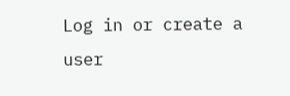Log in or create a user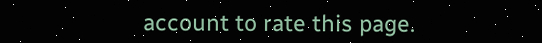account to rate this page.